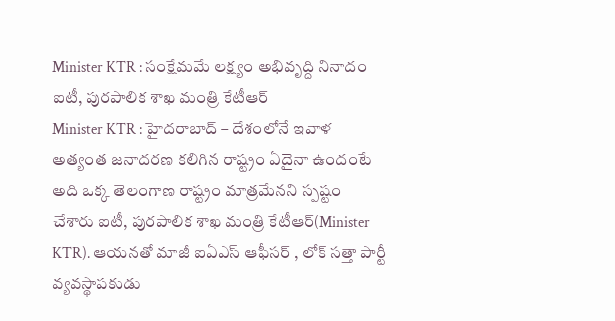Minister KTR : సంక్షేమమే లక్ష్యం అభివృద్ది నినాదం
ఐటీ, పురపాలిక శాఖ మంత్రి కేటీఆర్
Minister KTR : హైదరాబాద్ – దేశంలోనే ఇవాళ అత్యంత జనాదరణ కలిగిన రాష్ట్రం ఏదైనా ఉందంటే అది ఒక్క తెలంగాణ రాష్ట్రం మాత్రమేనని స్పష్టం చేశారు ఐటీ, పురపాలిక శాఖ మంత్రి కేటీఆర్(Minister KTR). ఆయనతో మాజీ ఐఏఎస్ ఆఫీసర్ , లోక్ సత్తా పార్టీ వ్యవస్థాపకుడు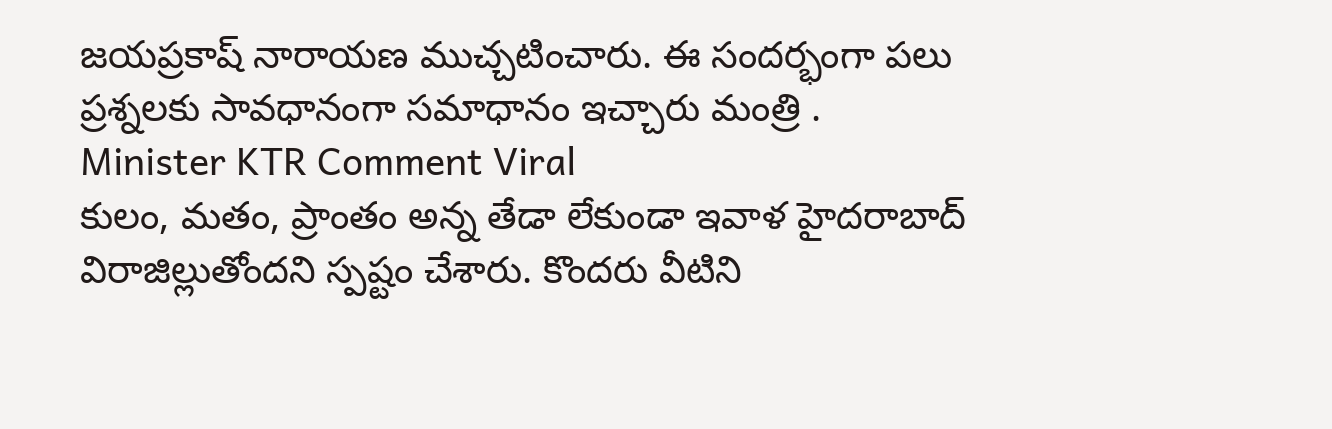జయప్రకాష్ నారాయణ ముచ్చటించారు. ఈ సందర్భంగా పలు ప్రశ్నలకు సావధానంగా సమాధానం ఇచ్చారు మంత్రి .
Minister KTR Comment Viral
కులం, మతం, ప్రాంతం అన్న తేడా లేకుండా ఇవాళ హైదరాబాద్ విరాజిల్లుతోందని స్పష్టం చేశారు. కొందరు వీటిని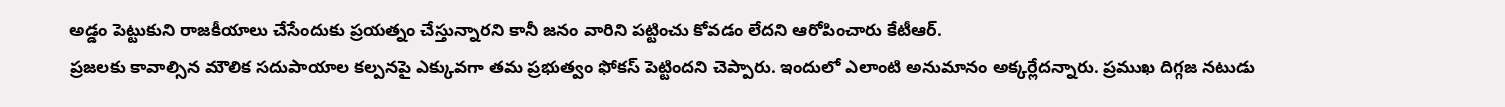అడ్డం పెట్టుకుని రాజకీయాలు చేసేందుకు ప్రయత్నం చేస్తున్నారని కానీ జనం వారిని పట్టించు కోవడం లేదని ఆరోపించారు కేటీఆర్.
ప్రజలకు కావాల్సిన మౌలిక సదుపాయాల కల్పనపై ఎక్కువగా తమ ప్రభుత్వం ఫోకస్ పెట్టిందని చెప్పారు. ఇందులో ఎలాంటి అనుమానం అక్కర్లేదన్నారు. ప్రముఖ దిగ్గజ నటుడు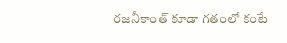రజనీకాంత్ కూడా గతంలో కంటే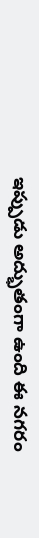ఇప్పుడు అద్భుతంగా ఉంది ఈ నగరం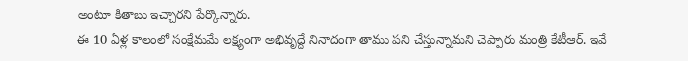అంటూ కితాబు ఇచ్చారని పేర్కొన్నారు.
ఈ 10 ఏళ్ల కాలంలో సంక్షేమమే లక్ష్యంగా అభివృద్దే నినాదంగా తాము పని చేస్తున్నామని చెప్పారు మంత్రి కేటీఆర్. ఇవే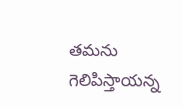తమను గెలిపిస్తాయన్న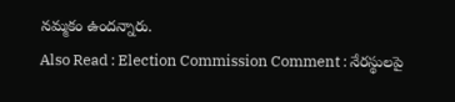నమ్మకం ఉందన్నారు.
Also Read : Election Commission Comment : నేరస్థులపై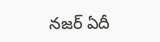నజర్ ఏదీ